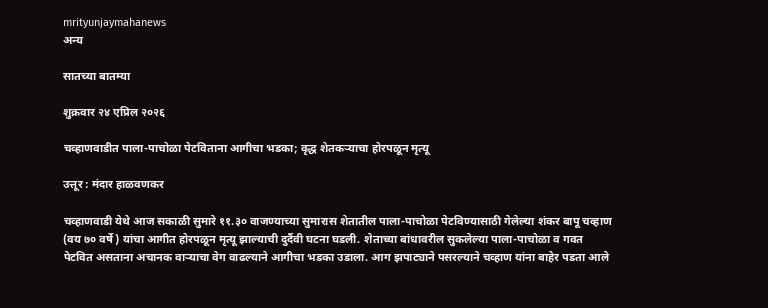mrityunjaymahanews
अन्य

सातच्या बातम्या

शुक्रवार २४ एप्रिल २०२६

चव्हाणवाडीत पाला-पाचोळा पेटविताना आगीचा भडका; वृद्ध शेतकऱ्याचा होरपळून मृत्यू

उत्तूर : मंदार हाळवणकर

चव्हाणवाडी येथे आज सकाळी सुमारे ११.३० वाजण्याच्या सुमारास शेतातील पाला-पाचोळा पेटविण्यासाठी गेलेल्या शंकर बापू चव्हाण (वय ७० वर्षे ) यांचा आगीत होरपळून मृत्यू झाल्याची दुर्दैवी घटना घडली. शेताच्या बांधावरील सुकलेल्या पाला-पाचोळा व गवत पेटवित असताना अचानक वाऱ्याचा वेग वाढल्याने आगीचा भडका उडाला. आग झपाट्याने पसरल्याने चव्हाण यांना बाहेर पडता आले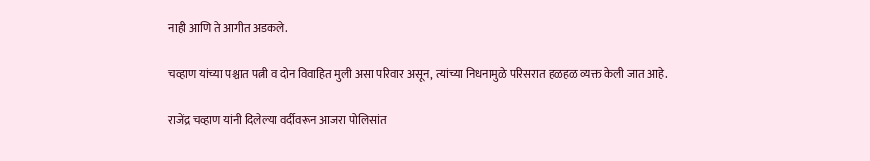नाही आणि ते आगीत अडकले.

चव्हाण यांच्या पश्चात पत्नी व दोन विवाहित मुली असा परिवार असून, त्यांच्या निधनामुळे परिसरात हळहळ व्यक्त केली जात आहे.

राजेंद्र चव्हाण यांनी दिलेल्या वर्दीवरून आजरा पोलिसांत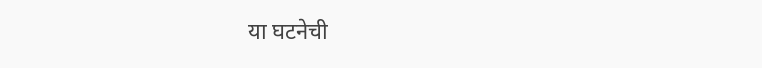या घटनेची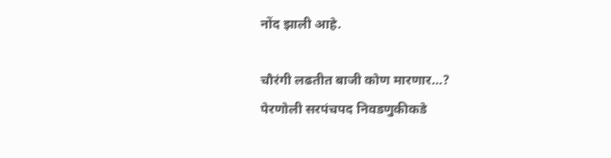नोंद झाली आहे.

चौरंगी लढतीत बाजी कोण मारणार…?
पेरणोली सरपंचपद निवडणुकीकडे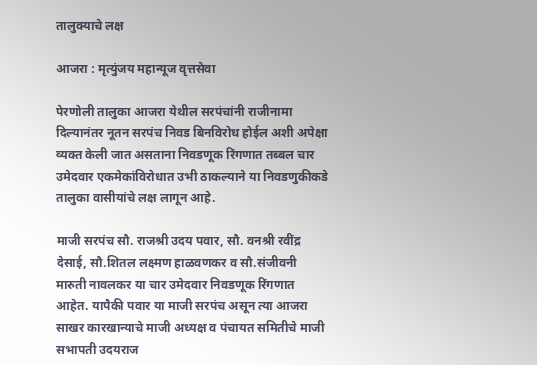तालुक्याचे लक्ष

आजरा : मृत्युंजय महान्यूज वृत्तसेवा

पेरणोली तालुका आजरा येथील सरपंचांनी राजीनामा दिल्यानंतर नूतन सरपंच निवड बिनविरोध होईल अशी अपेक्षा व्यक्त केली जात असताना निवडणूक रिंगणात तब्बल चार उमेदवार एकमेकांविरोधात उभी ठाकल्याने या निवडणुकीकडे तालुका वासीयांचे लक्ष लागून आहे.

माजी सरपंच सौ. राजश्री उदय पवार, सौ. वनश्री रवींद्र देसाई, सौ.शितल लक्ष्मण हाळवणकर व सौ.संजीवनी मारुती नावलकर या चार उमेदवार निवडणूक रिंगणात आहेत. यापैकी पवार या माजी सरपंच असून त्या आजरा साखर कारखान्याचे माजी अध्यक्ष व पंचायत समितीचे माजी सभापती उदयराज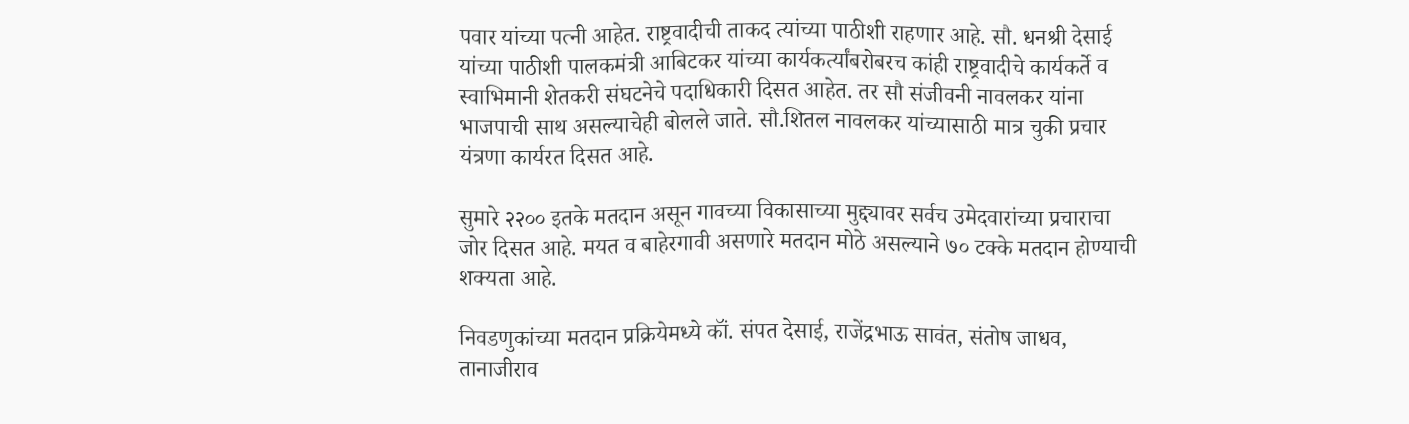पवार यांच्या पत्नी आहेत. राष्ट्रवादीची ताकद त्यांच्या पाठीशी राहणार आहे. सौ. धनश्री देसाई यांच्या पाठीशी पालकमंत्री आबिटकर यांच्या कार्यकर्त्यांबरोबरच कांही राष्ट्रवादीचे कार्यकर्ते व स्वाभिमानी शेतकरी संघटनेचे पदाधिकारी दिसत आहेत. तर सौ संजीवनी नावलकर यांना भाजपाची साथ असल्याचेही बोलले जाते. सौ.शितल नावलकर यांच्यासाठी मात्र चुकी प्रचार यंत्रणा कार्यरत दिसत आहे.

सुमारे २२०० इतके मतदान असून गावच्या विकासाच्या मुद्द्यावर सर्वच उमेदवारांच्या प्रचाराचा जोर दिसत आहे. मयत व बाहेरगावी असणारे मतदान मोठे असल्याने ७० टक्के मतदान होण्याची शक्यता आहे.

निवडणुकांच्या मतदान प्रक्रियेमध्ये कॉं. संपत देसाई, राजेंद्रभाऊ सावंत, संतोष जाधव, तानाजीराव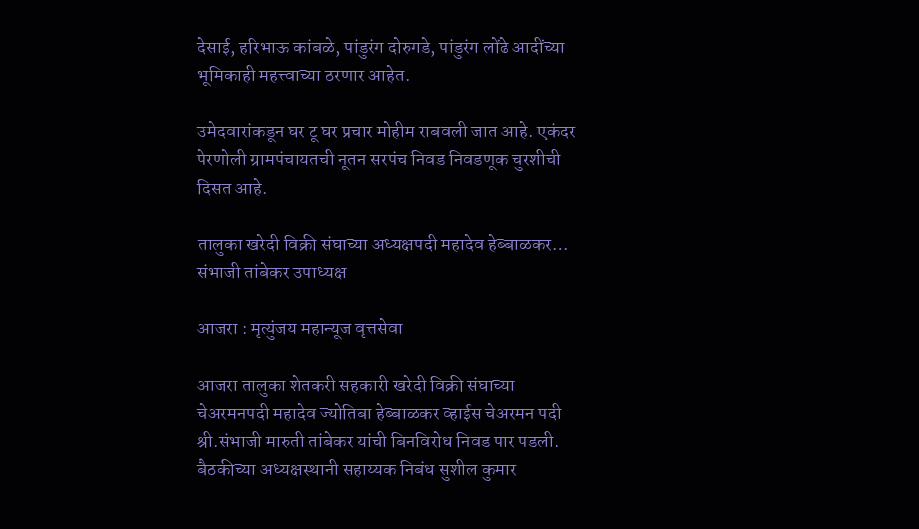देसाई, हरिभाऊ कांबळे, पांडुरंग दोरुगडे, पांडुरंग लोंढे आदींच्या भूमिकाही महत्त्वाच्या ठरणार आहेत.

उमेदवारांकडून घर टू घर प्रचार मोहीम राबवली जात आहे. एकंदर पेरणोली ग्रामपंचायतची नूतन सरपंच निवड निवडणूक चुरशीची दिसत आहे.

तालुका खरेदी विक्री संघाच्या अध्यक्षपदी महादेव हेब्बाळकर…
संभाजी तांबेकर उपाध्यक्ष

आजरा : मृत्युंजय महान्यूज वृत्तसेवा

आजरा तालुका शेतकरी सहकारी खरेदी विक्री संघाच्या चेअरमनपदी महादेव ज्योतिबा हेब्बाळकर व्हाईस चेअरमन पदी श्री.संभाजी मारुती तांबेकर यांची बिनविरोध निवड पार पडली. बैठकीच्या अध्यक्षस्थानी सहाय्यक निबंध सुशील कुमार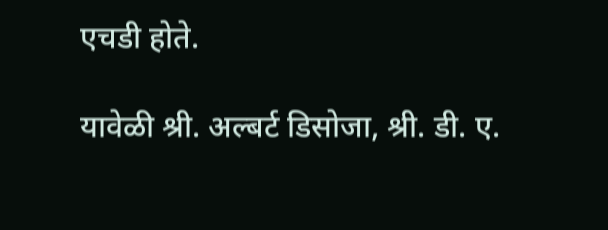एचडी होते.

यावेळी श्री. अल्बर्ट डिसोजा, श्री. डी. ए.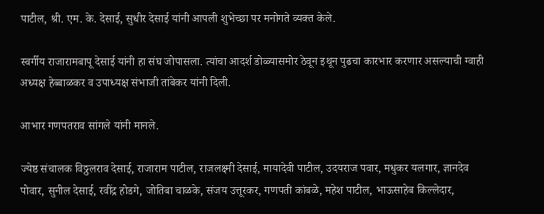पाटील, श्री. एम. के. देसाई, सुधीर देसाई यांनी आपली शुभेच्छा पर मनोगते व्यक्त केले.

स्वर्गीय राजारामबापू देसाई यांनी हा संघ जोपासला. त्यांचा आदर्श डोळ्यासमोर ठेवून इथून पुढचा कारभार करणार असल्याची ग्वाही अध्यक्ष हेब्बाळकर व उपाध्यक्ष संभाजी तांबेकर यांनी दिली.

आभार गणपतराव सांगले यांनी मानले.

ज्येष्ठ संचालक विठ्ठलराव देसाई, राजाराम पाटील, राजलक्ष्मी देसाई, मायादेवी पाटील, उदयराज पवार, मधुकर यलगार, ज्ञानदेव पोवार, सुनील देसाई, रवींद्र होडगे, जोतिबा चाळके, संजय उत्तूरकर, गणपती कांबळे, महेश पाटील, भाऊसाहेब किल्लेदार,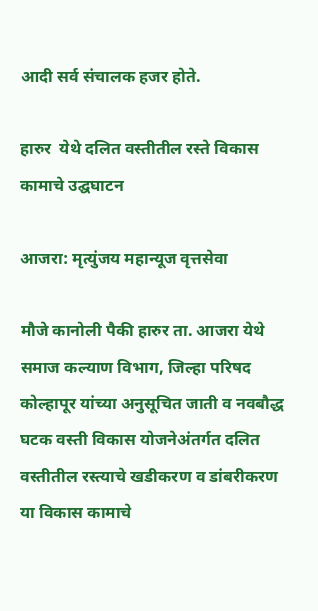आदी सर्व संचालक हजर होते.

हारुर  येथे दलित वस्तीतील रस्ते विकास कामाचे उद्घघाटन

आजरा: मृत्युंजय महान्यूज वृत्तसेवा

मौजे कानोली पैकी हारुर ता. आजरा येथे समाज कल्याण विभाग, जिल्हा परिषद कोल्हापूर यांच्या अनुसूचित जाती व नवबौद्ध घटक वस्ती विकास योजनेअंतर्गत दलित वस्तीतील रस्त्याचे खडीकरण व डांबरीकरण या विकास कामाचे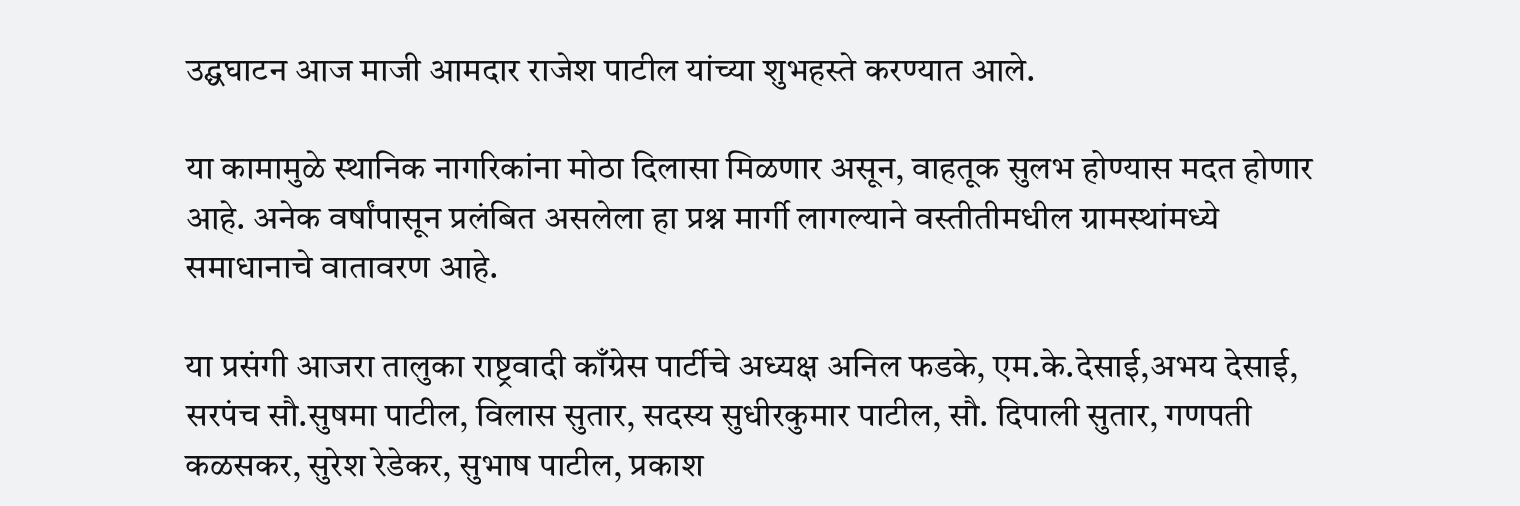उद्घघाटन आज माजी आमदार राजेश पाटील यांच्या शुभहस्ते करण्यात आले.

या कामामुळे स्थानिक नागरिकांना मोठा दिलासा मिळणार असून, वाहतूक सुलभ होण्यास मदत होणार आहे. अनेक वर्षांपासून प्रलंबित असलेला हा प्रश्न मार्गी लागल्याने वस्तीतीमधील ग्रामस्थांमध्ये समाधानाचे वातावरण आहे.

या प्रसंगी आजरा तालुका राष्ट्रवादी काँग्रेस पार्टीचे अध्यक्ष अनिल फडके, एम.के.देसाई,अभय देसाई, सरपंच सौ.सुषमा पाटील, विलास सुतार, सदस्य सुधीरकुमार पाटील, सौ. दिपाली सुतार, गणपती कळसकर, सुरेश रेडेकर, सुभाष पाटील, प्रकाश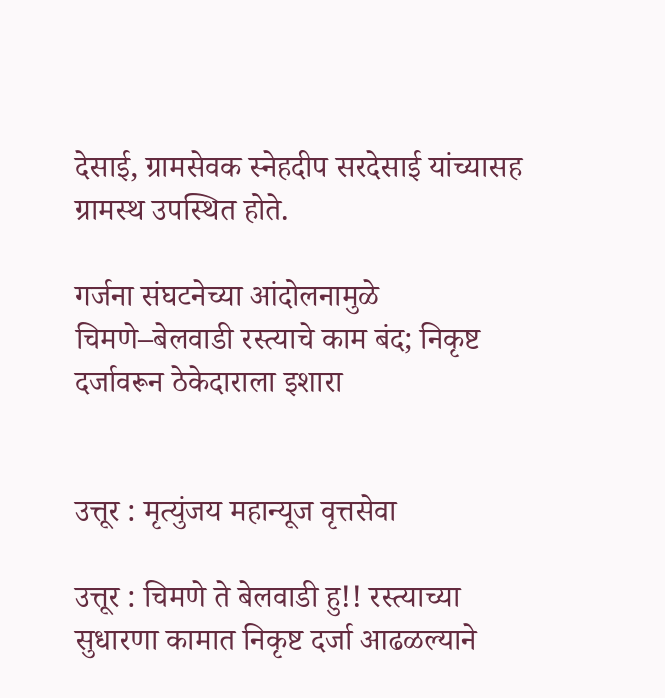देसाई, ग्रामसेवक स्नेहदीप सरदेसाई यांच्यासह ग्रामस्थ उपस्थित होते.

गर्जना संघटनेच्या आंदोलनामुळे चिमणे–बेलवाडी रस्त्याचे काम बंद; निकृष्ट दर्जावरून ठेकेदाराला इशारा


उत्तूर : मृत्युंजय महान्यूज वृत्तसेवा

उत्तूर : चिमणे ते बेलवाडी हु!! रस्त्याच्या सुधारणा कामात निकृष्ट दर्जा आढळल्याने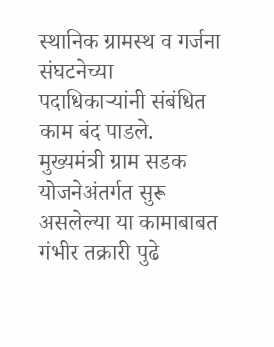स्थानिक ग्रामस्थ व गर्जना संघटनेच्या पदाधिकाऱ्यांनी संबंधित काम बंद पाडले. मुख्यमंत्री ग्राम सडक योजनेअंतर्गत सुरू असलेल्या या कामाबाबत गंभीर तक्रारी पुढे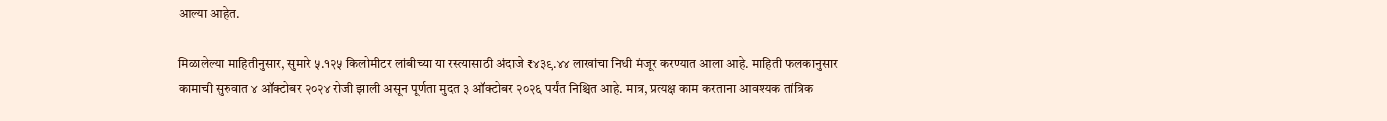आल्या आहेत.

मिळालेल्या माहितीनुसार, सुमारे ५.१२५ किलोमीटर लांबीच्या या रस्त्यासाठी अंदाजे ₹४३९.४४ लाखांचा निधी मंजूर करण्यात आला आहे. माहिती फलकानुसार कामाची सुरुवात ४ ऑक्टोबर २०२४ रोजी झाली असून पूर्णता मुदत ३ ऑक्टोबर २०२६ पर्यंत निश्चित आहे. मात्र, प्रत्यक्ष काम करताना आवश्यक तांत्रिक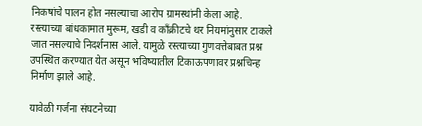निकषांचे पालन होत नसल्याचा आरोप ग्रामस्थांनी केला आहे.
रस्त्याच्या बांधकामात मुरूम, खडी व काँक्रीटचे थर नियमांनुसार टाकले जात नसल्याचे निदर्शनास आले. यामुळे रस्त्याच्या गुणवत्तेबाबत प्रश्न उपस्थित करण्यात येत असून भविष्यातील टिकाऊपणावर प्रश्नचिन्ह निर्माण झाले आहे.

यावेळी गर्जना संघटनेच्या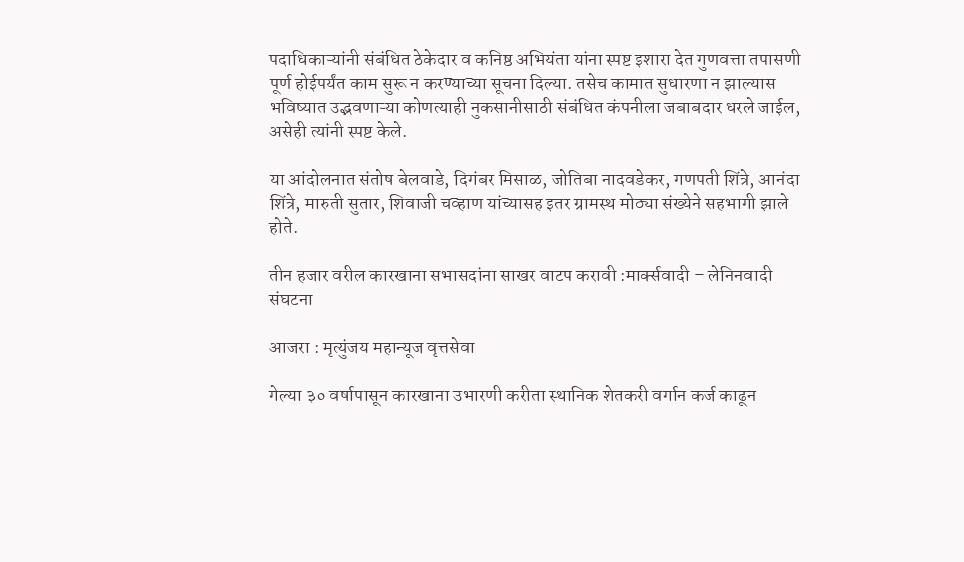पदाधिकाऱ्यांनी संबंधित ठेकेदार व कनिष्ठ अभियंता यांना स्पष्ट इशारा देत गुणवत्ता तपासणी पूर्ण होईपर्यंत काम सुरू न करण्याच्या सूचना दिल्या. तसेच कामात सुधारणा न झाल्यास भविष्यात उद्भवणाऱ्या कोणत्याही नुकसानीसाठी संबंधित कंपनीला जबाबदार धरले जाईल, असेही त्यांनी स्पष्ट केले.

या आंदोलनात संतोष बेलवाडे, दिगंबर मिसाळ, जोतिबा नादवडेकर, गणपती शिंत्रे, आनंदा शिंत्रे, मारुती सुतार, शिवाजी चव्हाण यांच्यासह इतर ग्रामस्थ मोठ्या संख्येने सहभागी झाले होते.

तीन हजार वरील कारखाना सभासदांना साखर वाटप करावी :मार्क्सवादी – लेनिनवादी संघटना

आजरा : मृत्युंजय महान्यूज वृत्तसेवा

गेल्या ३० वर्षापासून कारखाना उभारणी करीता स्थानिक शेतकरी वर्गान कर्ज काढून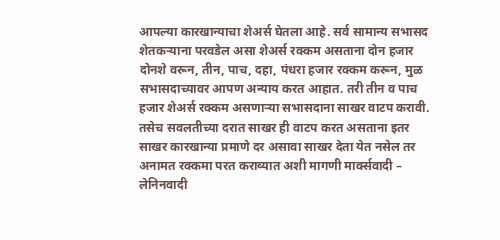आपल्या कारखान्याचा शेअर्स घेतला आहे. सर्व सामान्य सभासद शेतकऱ्याना परवडेल असा शेअर्स रक्कम असताना दोन हजार दोनशे वरून, तीन, पाच, दहा, पंधरा हजार रक्कम करून, मुळ सभासदाच्यावर आपण अन्याय करत आहात. तरी तीन व पाच हजार शेअर्स रक्कम असणाऱ्या सभासदाना साखर वाटप करावी. तसेच सवलतीच्या दरात साखर ही वाटप करत असताना इतर साखर कारखान्या प्रमाणे दर असावा साखर देता येत नसेल तर अनामत रक्कमा परत कराव्यात अशी मागणी मार्क्सवादी – लेनिनवादी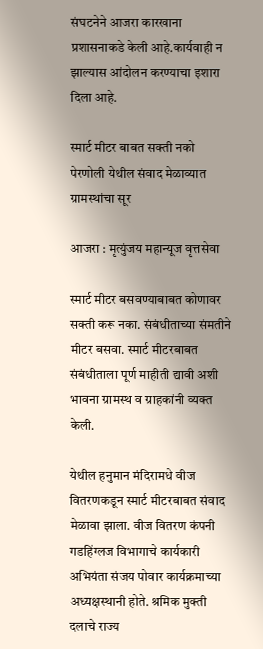संघटनेने आजरा कारखाना प्रशासनाकडे केली आहे.कार्यवाही न झाल्यास आंदोलन करण्याचा इशारा दिला आहे.

स्मार्ट मीटर बाबत सक्ती नको
पेरणोली येथील संवाद मेळाव्यात ग्रामस्थांचा सूर

आजरा : मृत्युंजय महान्यूज वृत्तसेवा

स्मार्ट मीटर बसवण्याबाबत कोणावर सक्ती करू नका. संबंधीताच्या संमतीने मीटर बसवा. स्मार्ट मीटरबाबत संबंधीताला पूर्ण माहीती द्यावी अशी भावना ग्रामस्थ व ग्राहकांनी व्यक्त केली.

येथील हनु‌मान मंदिरामधे वीज वितरणकडून स्मार्ट मीटरबाबत संवाद मेळावा झाला. वीज वितरण कंपनी गडहिंग्लज विभागाचे कार्यकारी अभियंता संजय पोवार कार्यक्रमाच्या अध्यक्षस्थानी होते. श्रमिक मुक्ती दलाचे राज्य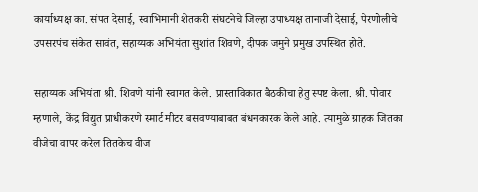कार्याध्यक्ष का. संपत देसाई, स्वाभिमानी शेतकरी संघटनेचे जिल्हा उपाध्यक्ष तानाजी देसाई, पेरणोलीचे उपसरपंच संकेत सावंत, सहाय्यक अभियंता सुशांत शिवणे, दीपक जमुने प्रमुख उपस्थित होते.

सहाय्यक अभियंता श्री. शिवणे यांनी स्वागत केले. प्रास्ताविकात बैठकीचा हेतु स्पष्ट केला. श्री. पोवार म्हणाले, केंद्र विद्युत प्राधीकरणे स्मार्ट मीटर बसवण्याबाबत बंधनकारक केले आहे. त्यामुळे ग्राहक जितका वीजेचा वापर करेल तितकेच वीज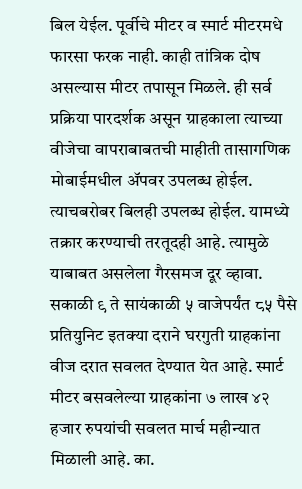बिल येईल. पूर्वीचे मीटर व स्मार्ट मीटरमधे फारसा फरक नाही. काही तांत्रिक दोष असल्यास मीटर तपासून मिळले. ही सर्व प्रक्रिया पारदर्शक असून ग्राहकाला त्याच्या वीजेचा वापराबाबतची माहीती तासागणिक मोबाईमधील ॲपवर उपलब्ध होईल. त्याचबरोबर बिलही उपलब्ध होईल. यामध्ये तक्रार करण्याची तरतूदही आहे. त्यामुळे याबाबत असलेला गैरसमज दूर व्हावा. सकाळी ९ ते सायंकाळी ५ वाजेपर्यंत ८५ पैसे प्रतियुनिट इतक्या दराने घरगु‌ती ग्राहकांना वीज दरात सवलत देण्यात येत आहे. स्मार्ट मीटर बसवलेल्या ग्राहकांना ७ लाख ४२ हजार रुपयांची सवलत मार्च महीन्यात मिळाली आहे. का.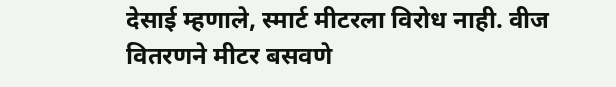देसाई म्हणाले, स्मार्ट मीटरला विरोध नाही. वीज वितरणने मीटर बसवणे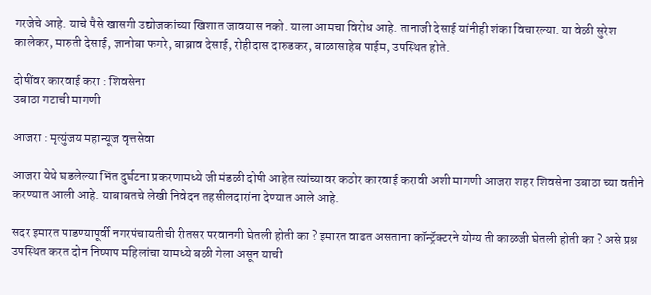गरजेचे आहे. याचे पैसे खासगी उ‌द्योजकांच्या खिशात जावयास नको. याला आमचा विरोध आहे. तानाजी देसाई यांनीही शंका विचारल्या. या वेळी सुरेश कालेकर, मारुती देसाई, ज्ञानोबा फगरे, बाब्राव देसाई, रोहीदास दारुडकर, बाळासाहेब पाईम, उपस्थित होते.

दोषींवर कारवाई करा : शिवसेना
उबाठा गटाची मागणी

आजरा : मृत्युंजय महान्यूज वृत्तसेवा

आजरा येथे घडलेल्या भिंत दुर्घटना प्रकरणामध्ये जी मंडळी दोषी आहेत त्यांच्यावर कठोर कारवाई करावी अशी मागणी आजरा शहर शिवसेना उबाठा च्या वतीने करण्यात आली आहे. याबाबतचे लेखी निवेदन तहसीलदारांना देण्यात आले आहे.

सदर इमारत पाडण्यापूर्वी नगरपंचायतीची रीतसर परवानगी घेतली होती का ? इमारत वाढत असताना कॉन्ट्रॅक्टरने योग्य ती काळजी घेतली होती का ? असे प्रश्न उपस्थित करत दोन निष्पाप महिलांचा यामध्ये बळी गेला असून याची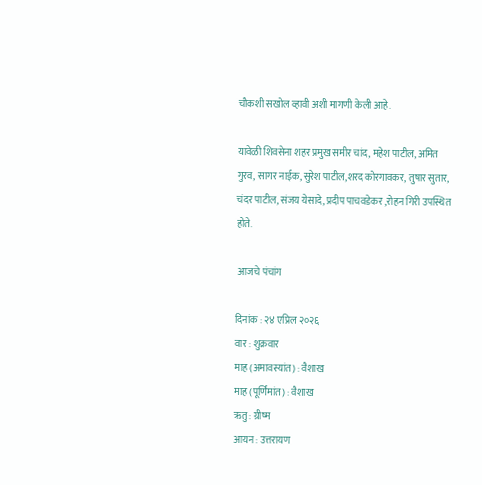चौकशी सखोल व्हावी अशी मागणी केली आहे.

यावेळी शिवसेना शहर प्रमुख समीर चांद, महेश पाटील, अमित गुरव, सागर नाईक, सुरेश पाटील,शरद कोरगावकर, तुषार सुतार, चंदर पाटील, संजय येसादे, प्रदीप पाचवडेकर ,रोहन गिरी उपस्थित होते.

 आजचे पंचांग

दिनांक : २४ एप्रिल २०२६
वार : शुक्रवार
माह (अमावस्यांत) : वैशाख
माह (पूर्णिमांत) : वैशाख
ऋतु : ग्रीष्म
आयन : उत्तरायण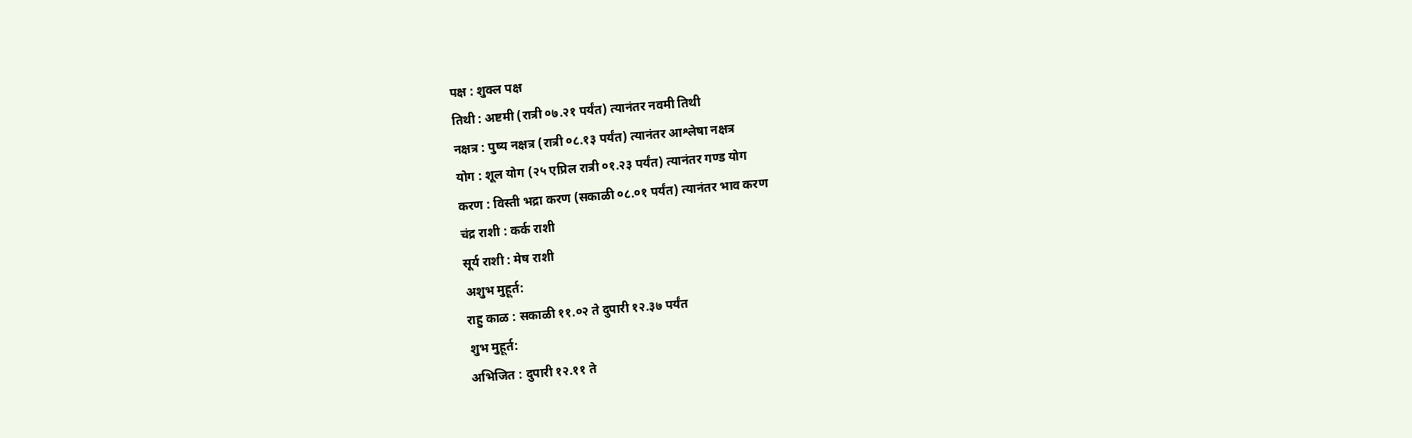पक्ष : शुक्ल पक्ष
तिथी : अष्टमी (रात्री ०७.२१ पर्यंत) त्यानंतर नवमी तिथी
नक्षत्र : पुष्य नक्षत्र (रात्री ०८.१३ पर्यंत) त्यानंतर आश्लेषा नक्षत्र
योग : शूल योग (२५ एप्रिल रात्री ०१.२३ पर्यंत) त्यानंतर गण्ड योग
करण : विस्ती भद्रा करण (सकाळी ०८.०१ पर्यंत) त्यानंतर भाव करण
चंद्र राशी : कर्क राशी
सूर्य राशी : मेष राशी
अशुभ मुहूर्त:
राहु काळ : सकाळी ११.०२ ते दुपारी १२.३७ पर्यंत
शुभ मुहूर्त:
अभिजित : दुपारी १२.११ ते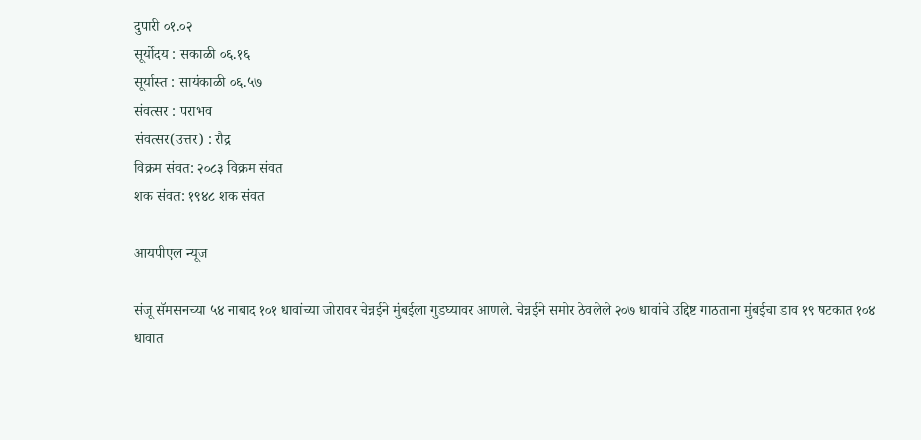दुपारी ०१.०२
सूर्योदय : सकाळी ०६.१६
सूर्यास्त : सायंकाळी ०६.५७
संवत्सर : पराभव
संवत्सर(उत्तर) : रौद्र
विक्रम संवत: २०८३ विक्रम संवत
शक संवत: १९४८ शक संवत

आयपीएल न्यूज

संजू सॅमसनच्या ५४ नाबाद १०१ धावांच्या जोरावर चेन्नईने मुंबईला गुडघ्यावर आणले. चेन्नईने समोर ठेवलेले २०७ धावांचे उद्दिष्ट गाठताना मुंबईचा डाव १९ षटकात १०४ धावात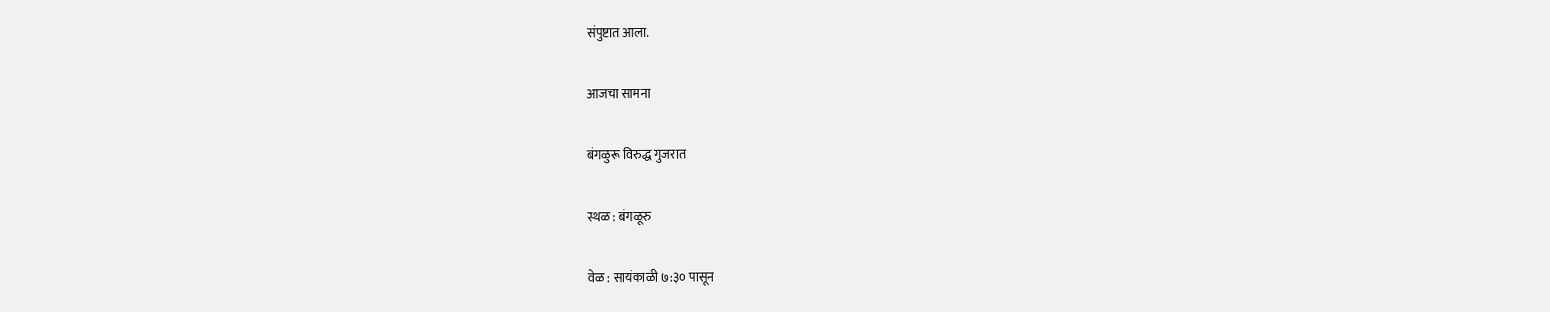संपुष्टात आला.

आजचा सामना

बंगळुरू विरुद्ध गुजरात

स्थळ : बंगळूरु

वेळ : सायंकाळी ७:३० पासून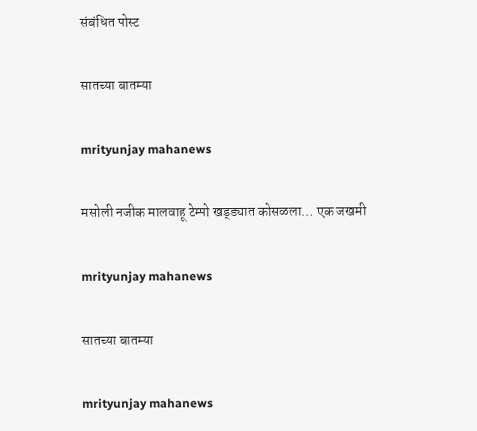संबंधित पोस्ट

सातच्या बातम्या

mrityunjay mahanews

मसोली नजीक मालवाहू टेम्पो खड्ड्यात कोसळला… एक जखमी

mrityunjay mahanews

सातच्या बातम्या

mrityunjay mahanews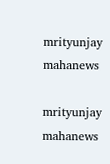mrityunjay mahanews

mrityunjay mahanews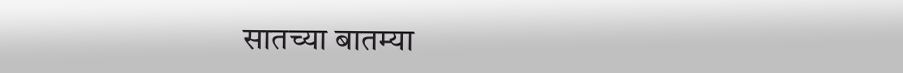सातच्या बातम्या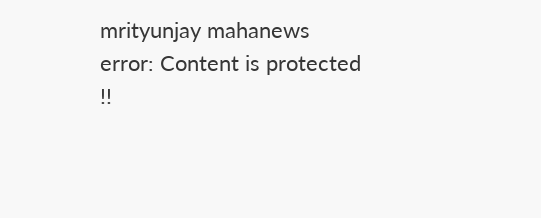mrityunjay mahanews
error: Content is protected !!